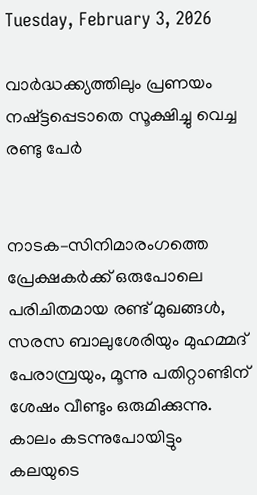Tuesday, February 3, 2026

വാർദ്ധക്ക്യത്തിലും പ്രണയം നഷ്ട്ടപ്പെടാതെ സൂക്ഷിച്ചു വെച്ച രണ്ടു പേർ


നാടക–സിനിമാരംഗത്തെ പ്രേക്ഷകർക്ക് ഒരുപോലെ പരിചിതമായ രണ്ട് മുഖങ്ങൾ, സരസ ബാലുശേരിയും മുഹമ്മദ് പേരാമ്പ്രയും, മൂന്നു പതിറ്റാണ്ടിന് ശേഷം വീണ്ടും ഒരുമിക്കുന്നു. കാലം കടന്നുപോയിട്ടും കലയുടെ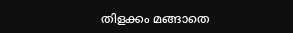തിളക്കം മങ്ങാതെ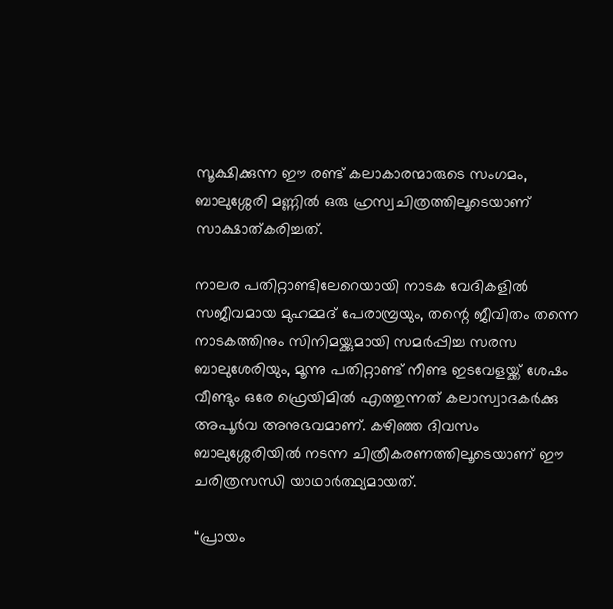സൂക്ഷിക്കുന്ന ഈ രണ്ട് കലാകാരന്മാരുടെ സംഗമം, ബാലുശ്ശേരി മണ്ണിൽ ഒരു ഹ്രസ്വചിത്രത്തിലൂടെയാണ് സാക്ഷാത്കരിച്ചത്.

നാലര പതിറ്റാണ്ടിലേറെയായി നാടക വേദികളിൽ സജീവമായ മുഹമ്മദ് പേരാമ്പ്രയും, തന്റെ ജീവിതം തന്നെ നാടകത്തിനും സിനിമയ്ക്കുമായി സമർപ്പിച്ച സരസ ബാലുശേരിയും, മൂന്നു പതിറ്റാണ്ട് നീണ്ട ഇടവേളയ്ക്ക് ശേഷം വീണ്ടും ഒരേ ഫ്രെയിമിൽ എത്തുന്നത് കലാസ്വാദകർക്കു അപൂർവ അനുഭവമാണ്. കഴിഞ്ഞ ദിവസം ബാലുശ്ശേരിയിൽ നടന്ന ചിത്രീകരണത്തിലൂടെയാണ് ഈ ചരിത്രസന്ധി യാഥാർത്ഥ്യമായത്.

“പ്രായം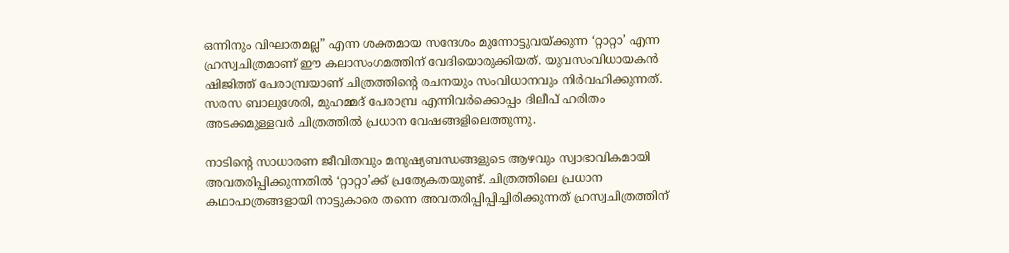ഒന്നിനും വിഘാതമല്ല” എന്ന ശക്തമായ സന്ദേശം മുന്നോട്ടുവയ്ക്കുന്ന ‘റ്റാറ്റാ’ എന്ന ഹ്രസ്വചിത്രമാണ് ഈ കലാസംഗമത്തിന് വേദിയൊരുക്കിയത്. യുവസംവിധായകൻ ഷിജിത്ത് പേരാമ്പ്രയാണ് ചിത്രത്തിന്റെ രചനയും സംവിധാനവും നിർവഹിക്കുന്നത്. സരസ ബാലുശേരി, മുഹമ്മദ് പേരാമ്പ്ര എന്നിവർക്കൊപ്പം ദിലീപ് ഹരിതം അടക്കമുള്ളവർ ചിത്രത്തിൽ പ്രധാന വേഷങ്ങളിലെത്തുന്നു.

നാടിന്റെ സാധാരണ ജീവിതവും മനുഷ്യബന്ധങ്ങളുടെ ആഴവും സ്വാഭാവികമായി അവതരിപ്പിക്കുന്നതിൽ ‘റ്റാറ്റാ’ക്ക് പ്രത്യേകതയുണ്ട്. ചിത്രത്തിലെ പ്രധാന കഥാപാത്രങ്ങളായി നാട്ടുകാരെ തന്നെ അവതരിപ്പിപ്പിച്ചിരിക്കുന്നത് ഹ്രസ്വചിത്രത്തിന്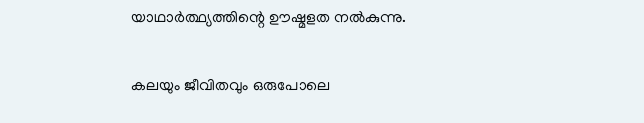യാഥാർത്ഥ്യത്തിന്റെ ഊഷ്മളത നൽകുന്നു.

കലയും ജീവിതവും ഒരുപോലെ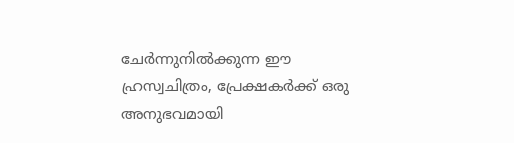ചേർന്നുനിൽക്കുന്ന ഈ ഹ്രസ്വചിത്രം, പ്രേക്ഷകർക്ക് ഒരു അനുഭവമായി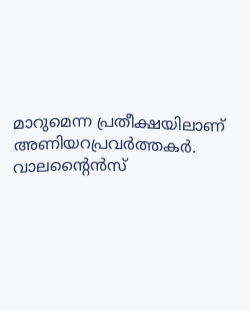മാറുമെന്ന പ്രതീക്ഷയിലാണ് അണിയറപ്രവർത്തകർ. വാലന്റൈൻസ്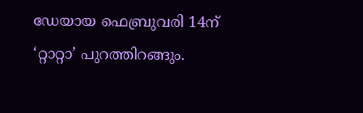ഡേയായ ഫെബ്രുവരി 14ന് ‘റ്റാറ്റാ’ പുറത്തിറങ്ങും.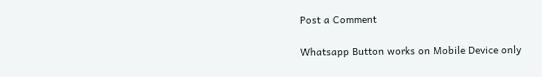Post a Comment

Whatsapp Button works on Mobile Device only